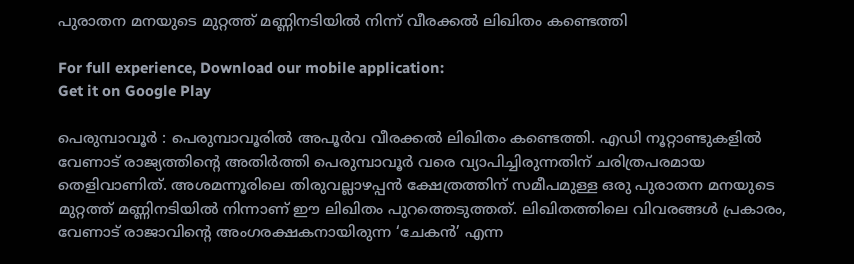പുരാതന മനയുടെ മുറ്റത്ത് മണ്ണിനടിയിൽ നിന്ന് വീരക്കൽ ലിഖിതം കണ്ടെത്തി

For full experience, Download our mobile application:
Get it on Google Play

പെരുമ്പാവൂർ : പെരുമ്പാവൂരിൽ അപൂർവ വീരക്കൽ ലിഖിതം കണ്ടെത്തി. എഡി നൂറ്റാണ്ടുകളിൽ വേണാട് രാജ്യത്തിന്റെ അതിർത്തി പെരുമ്പാവൂർ വരെ വ്യാപിച്ചിരുന്നതിന് ചരിത്രപരമായ തെളിവാണിത്. അശമന്നൂരിലെ തിരുവല്ലാഴപ്പൻ ക്ഷേത്രത്തിന് സമീപമുള്ള ഒരു പുരാതന മനയുടെ മുറ്റത്ത് മണ്ണിനടിയിൽ നിന്നാണ് ഈ ലിഖിതം പുറത്തെടുത്തത്. ലിഖിതത്തിലെ വിവരങ്ങൾ പ്രകാരം, വേണാട് രാജാവിന്റെ അംഗരക്ഷകനായിരുന്ന ‘ചേകൻ’ എന്ന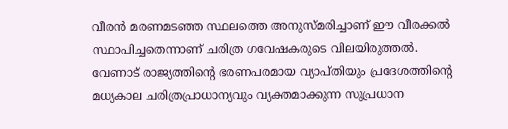വീരൻ മരണമടഞ്ഞ സ്ഥലത്തെ അനുസ്മരിച്ചാണ് ഈ വീരക്കൽ സ്ഥാപിച്ചതെന്നാണ് ചരിത്ര ഗവേഷകരുടെ വിലയിരുത്തൽ. വേണാട് രാജ്യത്തിന്റെ ഭരണപരമായ വ്യാപ്തിയും പ്രദേശത്തിന്റെ മധ്യകാല ചരിത്രപ്രാധാന്യവും വ്യക്തമാക്കുന്ന സുപ്രധാന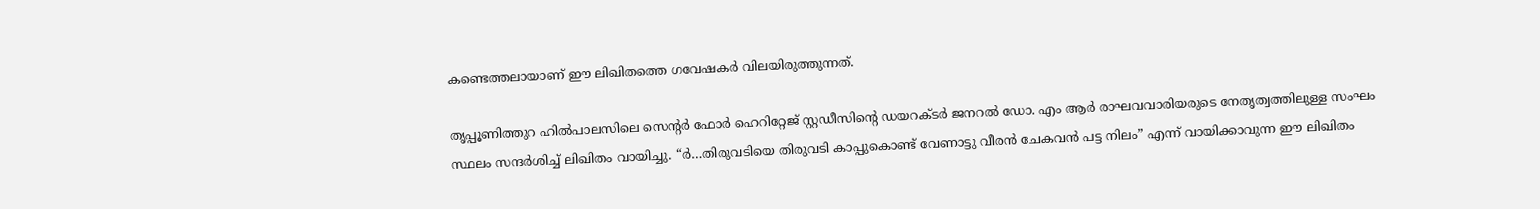കണ്ടെത്തലായാണ് ഈ ലിഖിതത്തെ ഗവേഷകർ വിലയിരുത്തുന്നത്.

തൃപ്പൂണിത്തുറ ഹിൽപാലസിലെ സെന്റർ ഫോർ ഹെറിറ്റേജ് സ്റ്റഡീസിന്റെ ഡയറക്ടർ ജനറൽ ഡോ. എം ആർ രാഘവവാരിയരുടെ നേതൃത്വത്തിലുള്ള സംഘം സ്ഥലം സന്ദർശിച്ച് ലിഖിതം വായിച്ചു. “ർ…തിരുവടിയെ തിരുവടി കാപ്പുകൊണ്ട് വേണാട്ടു വീരൻ ചേകവൻ പട്ട നിലം” എന്ന് വായിക്കാവുന്ന ഈ ലിഖിതം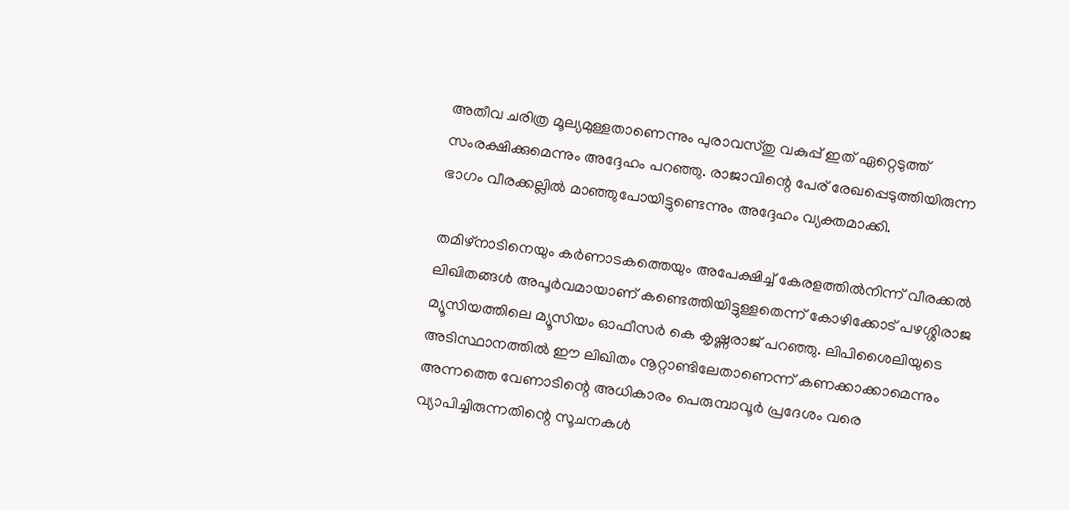അതീവ ചരിത്ര മൂല്യമുള്ളതാണെന്നും പുരാവസ്തു വകുപ്പ് ഇത് ഏറ്റെടുത്ത് സംരക്ഷിക്കുമെന്നും അദ്ദേഹം പറഞ്ഞു. രാജാവിന്റെ പേര് രേഖപ്പെടുത്തിയിരുന്ന ഭാഗം വീരക്കല്ലിൽ മാഞ്ഞുപോയിട്ടുണ്ടെന്നും അദ്ദേഹം വ്യക്തമാക്കി.

തമിഴ്നാടിനെയും കർണാടകത്തെയും അപേക്ഷിച്ച് കേരളത്തിൽനിന്ന് വീരക്കൽ ലിഖിതങ്ങൾ അപൂർവമായാണ് കണ്ടെത്തിയിട്ടുള്ളതെന്ന് കോഴിക്കോട് പഴശ്ശിരാജ മ്യൂസിയത്തിലെ മ്യൂസിയം ഓഫീസർ കെ കൃഷ്ണരാജ് പറഞ്ഞു. ലിപിശൈലിയുടെ അടിസ്ഥാനത്തിൽ ഈ ലിഖിതം നൂറ്റാണ്ടിലേതാണെന്ന് കണക്കാക്കാമെന്നും അന്നത്തെ വേണാടിന്റെ അധികാരം പെരുമ്പാവൂർ പ്രദേശം വരെ വ്യാപിച്ചിരുന്നതിന്റെ സൂചനകൾ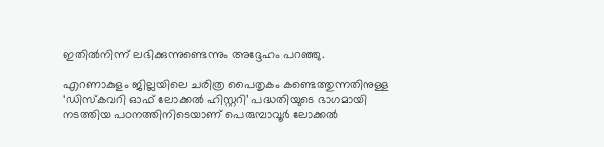ഇതിൽനിന്ന് ലഭിക്കുന്നുണ്ടെന്നും അദ്ദേഹം പറഞ്ഞു.

എറണാകുളം ജില്ലയിലെ ചരിത്ര പൈതൃകം കണ്ടെത്തുന്നതിനുള്ള ‘ഡിസ്കവറി ഓഫ് ലോക്കൽ ഹിസ്റ്ററി’ പദ്ധതിയുടെ ഭാഗമായി നടത്തിയ പഠനത്തിനിടെയാണ് പെരുമ്പാവൂർ ലോക്കൽ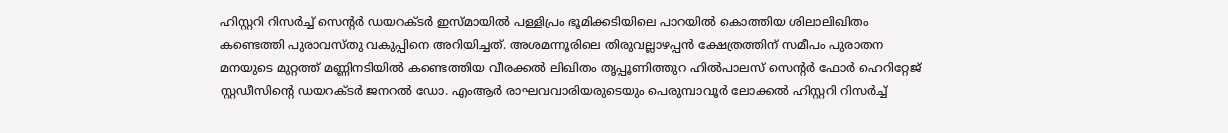ഹിസ്റ്ററി റിസർച്ച് സെന്റർ ഡയറക്ടർ ഇസ്മായിൽ പള്ളിപ്രം ഭൂമിക്കടിയിലെ പാറയിൽ കൊത്തിയ ശിലാലിഖിതം കണ്ടെത്തി പുരാവസ്തു വകുപ്പിനെ അറിയിച്ചത്. അശമന്നൂരിലെ തിരുവല്ലാഴപ്പൻ ക്ഷേത്രത്തിന് സമീപം പുരാതന മനയുടെ മുറ്റത്ത് മണ്ണിനടിയിൽ കണ്ടെത്തിയ വീരക്കൽ ലിഖിതം തൃപ്പൂണിത്തുറ ഹിൽപാലസ് സെന്റർ ഫോർ ഹെറിറ്റേജ് സ്റ്റഡീസിന്റെ ഡയറക്ടർ ജനറൽ ഡോ. എംആർ രാഘവവാരിയരുടെയും പെരുമ്പാവൂർ ലോക്കൽ ഹിസ്റ്ററി റിസർച്ച്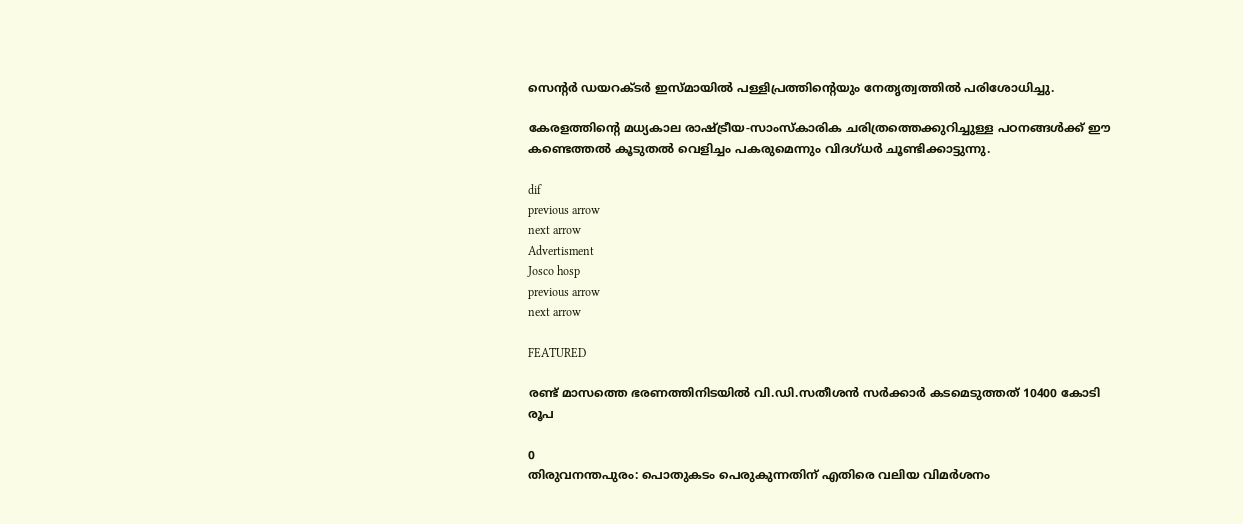സെന്റർ ഡയറക്ടർ ഇസ്മായിൽ പള്ളിപ്രത്തിന്റെയും നേതൃത്വത്തിൽ പരിശോധിച്ചു.

കേരളത്തിന്റെ മധ്യകാല രാഷ്ട്രീയ-സാംസ്കാരിക ചരിത്രത്തെക്കുറിച്ചുള്ള പഠനങ്ങൾക്ക് ഈ കണ്ടെത്തൽ കൂടുതൽ വെളിച്ചം പകരുമെന്നും വിദഗ്ധർ ചൂണ്ടിക്കാട്ടുന്നു.

dif
previous arrow
next arrow
Advertisment
Josco hosp
previous arrow
next arrow

FEATURED

രണ്ട് മാസത്തെ ഭരണത്തിനിടയിൽ വി.ഡി.സതീശൻ സർക്കാർ കടമെടുത്തത് 10400 കോടി രൂപ

0
തിരുവനന്തപുരം: പൊതുകടം പെരുകുന്നതിന് എതിരെ വലിയ വിമർശനം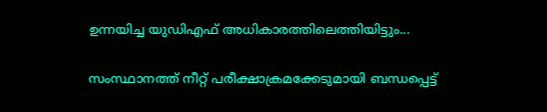ഉന്നയിച്ച യുഡിഎഫ് അധികാരത്തിലെത്തിയിട്ടും...

സംസ്ഥാനത്ത് നീറ്റ് പരീക്ഷാക്രമക്കേടുമായി ബന്ധപ്പെട്ട്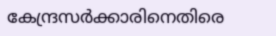കേന്ദ്രസർ‍ക്കാരിനെതിരെ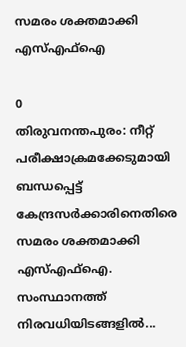സമരം ശക്തമാക്കി എസ്എഫ്ഐ

0
തിരുവനന്തപുരം: നീറ്റ് പരീക്ഷാക്രമക്കേടുമായി ബന്ധപ്പെട്ട് കേന്ദ്രസർ‍ക്കാരിനെതിരെ സമരം ശക്തമാക്കി എസ്എഫ്ഐ. സംസ്ഥാനത്ത് നിരവധിയിടങ്ങളിൽ...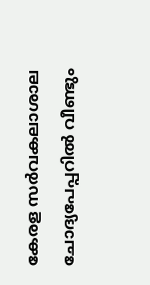കേരള സര്‍വകലാശാല ചോദ്യപേപ്പറില്‍ വീണ്ടും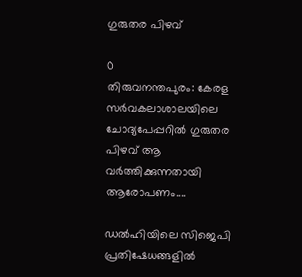ഗുരുതര പിഴവ്

0
തിരുവനന്തപുരം: കേരള സർവകലാശാലയിലെ ചോദ്യപേപ്പറിൽ ഗുരുതര പിഴവ് ആ വർത്തിക്കുന്നതായി ആരോപണം....

ഡൽഹിയിലെ സിജെപി പ്രതിഷേധങ്ങളിൽ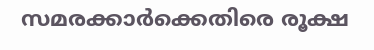സമരക്കാർക്കെതിരെ രൂക്ഷ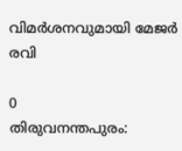വിമർശനവുമായി മേജർ രവി

0
തിരുവനന്തപുരം: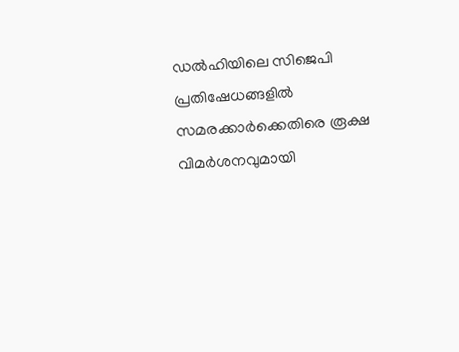ഡൽഹിയിലെ സിജെപി പ്രതിഷേധങ്ങളിൽ സമരക്കാർക്കെതിരെ രൂക്ഷ വിമർശനവുമായി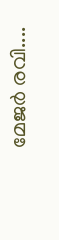മേജർ രവി....